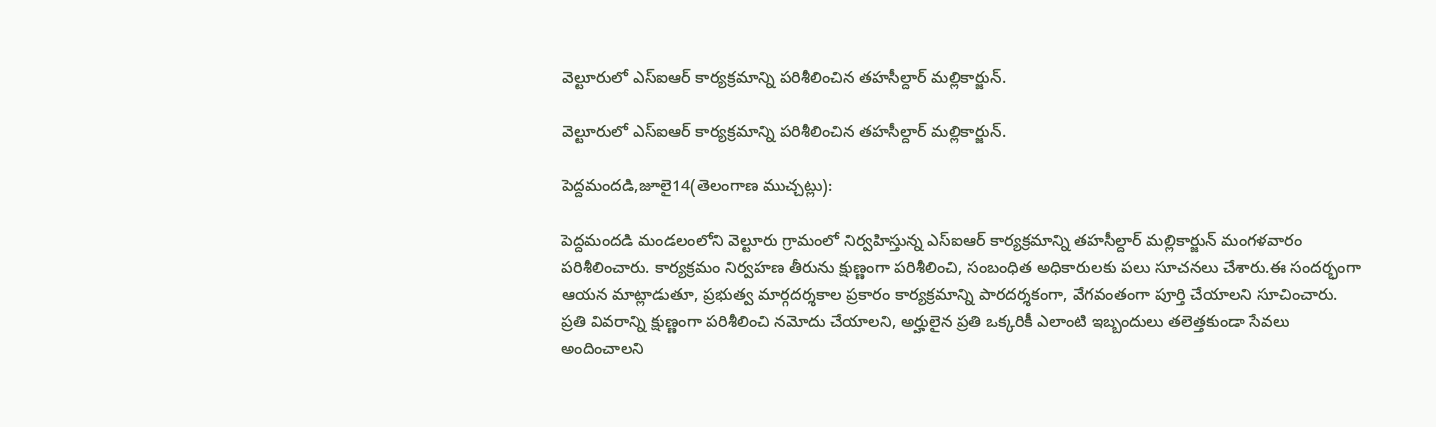వెల్టూరులో ఎస్‌ఐఆర్ కార్యక్రమాన్ని పరిశీలించిన తహసీల్దార్ మల్లికార్జున్.

వెల్టూరులో ఎస్‌ఐఆర్ కార్యక్రమాన్ని పరిశీలించిన తహసీల్దార్ మల్లికార్జున్.

పెద్దమందడి,జూలై14(తెలంగాణ ముచ్చట్లు):

పెద్దమందడి మండలంలోని వెల్టూరు గ్రామంలో నిర్వహిస్తున్న ఎస్‌ఐఆర్ కార్యక్రమాన్ని తహసీల్దార్ మల్లికార్జున్ మంగళవారం పరిశీలించారు. కార్యక్రమం నిర్వహణ తీరును క్షుణ్ణంగా పరిశీలించి, సంబంధిత అధికారులకు పలు సూచనలు చేశారు.ఈ సందర్భంగా ఆయన మాట్లాడుతూ, ప్రభుత్వ మార్గదర్శకాల ప్రకారం కార్యక్రమాన్ని పారదర్శకంగా, వేగవంతంగా పూర్తి చేయాలని సూచించారు. ప్రతి వివరాన్ని క్షుణ్ణంగా పరిశీలించి నమోదు చేయాలని, అర్హులైన ప్రతి ఒక్కరికీ ఎలాంటి ఇబ్బందులు తలెత్తకుండా సేవలు అందించాలని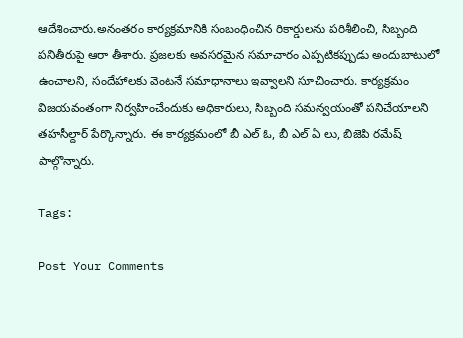ఆదేశించారు.అనంతరం కార్యక్రమానికి సంబంధించిన రికార్డులను పరిశీలించి, సిబ్బంది పనితీరుపై ఆరా తీశారు. ప్రజలకు అవసరమైన సమాచారం ఎప్పటికప్పుడు అందుబాటులో ఉంచాలని, సందేహాలకు వెంటనే సమాధానాలు ఇవ్వాలని సూచించారు. కార్యక్రమం విజయవంతంగా నిర్వహించేందుకు అధికారులు, సిబ్బంది సమన్వయంతో పనిచేయాలని తహసీల్దార్ పేర్కొన్నారు. ఈ కార్యక్రమంలో బీ ఎల్ ఓ, బీ ఎల్ ఏ లు, బిజెపి రమేష్ పాల్గొన్నారు.

Tags:

Post Your Comments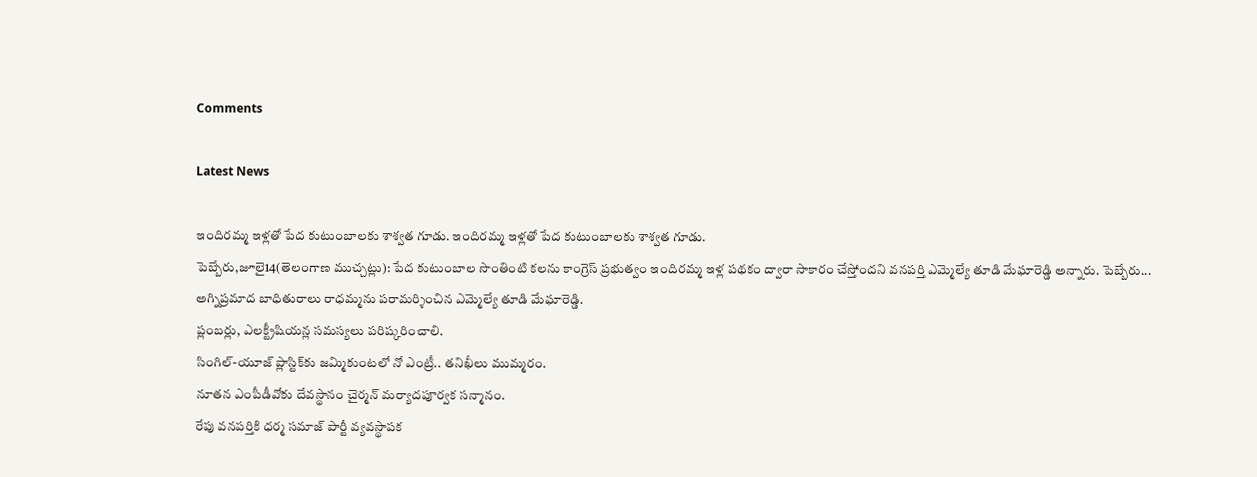Comments

Latest News

ఇందిరమ్మ ఇళ్లతో పేద కుటుంబాలకు శాశ్వత గూడు. ఇందిరమ్మ ఇళ్లతో పేద కుటుంబాలకు శాశ్వత గూడు.
పెబ్బేరు,జూలై14(తెలంగాణ ముచ్చట్లు): పేద కుటుంబాల సొంతింటి కలను కాంగ్రెస్ ప్రభుత్వం ఇందిరమ్మ ఇళ్ల పథకం ద్వారా సాకారం చేస్తోందని వనపర్తి ఎమ్మెల్యే తూడి మేఘారెడ్డి అన్నారు. పెబ్బేరు...
అగ్నిప్రమాద బాధితురాలు రాధమ్మను పరామర్శించిన ఎమ్మెల్యే తూడి మేఘారెడ్డి.
ప్లంబర్లు, ఎలక్ట్రీషియన్ల సమస్యలు పరిష్కరించాలి.
సింగిల్-యూజ్ ప్లాస్టిక్‌కు జమ్మికుంటలో నో ఎంట్రీ.. తనిఖీలు ముమ్మరం.
నూతన ఎంపీడీవోకు దేవస్థానం చైర్మన్ మర్యాదపూర్వక సన్మానం.
రేపు వనపర్తికి ధర్మ సమాజ్ పార్టీ వ్యవస్థాపక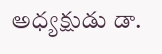అధ్యక్షుడు డా.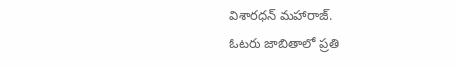విశారధన్ మహారాజ్.
ఓటరు జాబితాలో ప్రతి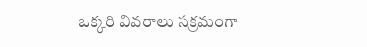ఒక్కరి వివరాలు సక్రమంగా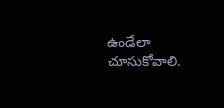ఉండేలా చూసుకోవాలి.